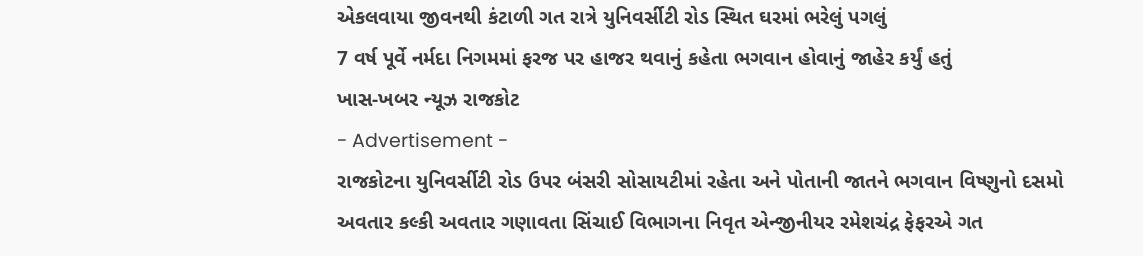એકલવાયા જીવનથી કંટાળી ગત રાત્રે યુનિવર્સીટી રોડ સ્થિત ઘરમાં ભરેલું પગલું
7 વર્ષ પૂર્વે નર્મદા નિગમમાં ફરજ પર હાજર થવાનું કહેતા ભગવાન હોવાનું જાહેર કર્યું હતું
ખાસ-ખબર ન્યૂઝ રાજકોટ
- Advertisement -
રાજકોટના યુનિવર્સીટી રોડ ઉપર બંસરી સોસાયટીમાં રહેતા અને પોતાની જાતને ભગવાન વિષ્ણુનો દસમો અવતાર કલ્કી અવતાર ગણાવતા સિંચાઈ વિભાગના નિવૃત એન્જીનીયર રમેશચંદ્ર ફેફરએ ગત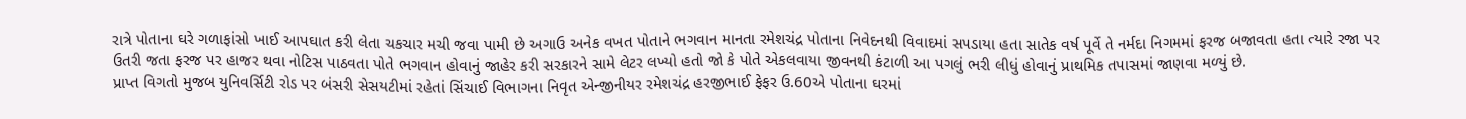રાત્રે પોતાના ઘરે ગળાફાંસો ખાઈ આપઘાત કરી લેતા ચકચાર મચી જવા પામી છે અગાઉ અનેક વખત પોતાને ભગવાન માનતા રમેશચંદ્ર પોતાના નિવેદનથી વિવાદમાં સપડાયા હતા સાતેક વર્ષ પૂર્વે તે નર્મદા નિગમમાં ફરજ બજાવતા હતા ત્યારે રજા પર ઉતરી જતા ફરજ પર હાજર થવા નોટિસ પાઠવતા પોતે ભગવાન હોવાનું જાહેર કરી સરકારને સામે લેટર લખ્યો હતો જો કે પોતે એકલવાયા જીવનથી કંટાળી આ પગલું ભરી લીધું હોવાનું પ્રાથમિક તપાસમાં જાણવા મળ્યું છે.
પ્રાપ્ત વિગતો મુજબ યુનિવર્સિટી રોડ પર બંસરી સેસયટીમાં રહેતાં સિંચાઈ વિભાગના નિવૃત એન્જીનીયર રમેશચંદ્ર હરજીભાઈ ફેફર ઉ.60એ પોતાના ઘરમાં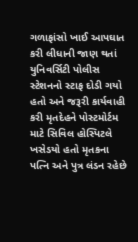ગળાફાંસો ખાઈ આપઘાત કરી લીધાની જાણ થતાં યુનિવર્સિટી પોલીસ સ્ટેશનનો સ્ટાફ દોડી ગયો હતો અને જરૂરી કાર્યવાહી કરી મૃતદેહને પોસ્ટમોર્ટમ માટે સિવિલ હોસ્પિટલે ખસેડયો હતો મૃતકના પત્નિ અને પુત્ર લંડન રહેછે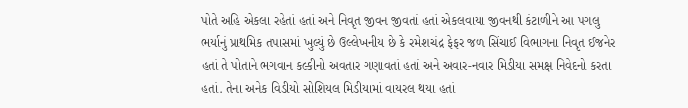પોતે અહિ એકલા રહેતાં હતાં અને નિવૃત જીવન જીવતાં હતાં એકલવાયા જીવનથી કંટાળીને આ પગલુ ભર્યાનું પ્રાથમિક તપાસમાં ખુલ્યું છે ઉલ્લેખનીય છે કે રમેશચંદ્ર ફેફર જળ સિંચાઈ વિભાગના નિવૃત ઈજનેર હતાં તે પોતાને ભગવાન કલ્કીનો અવતાર ગણાવતાં હતાં અને અવાર-નવાર મિડીયા સમક્ષ નિવેદનો કરતા હતાં. તેના અનેક વિડીયો સોશિયલ મિડીયામાં વાયરલ થયા હતાં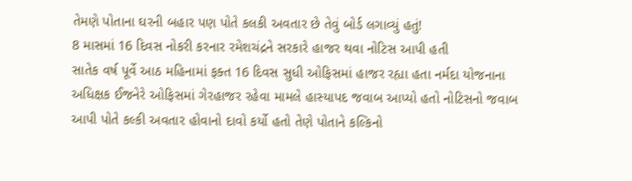તેમણે પોતાના ઘરની બહાર પણ પોતે કલકી અવતાર છે તેવું બોર્ડ લગાવ્યું હતું!
8 માસમાં 16 દિવસ નોકરી કરનાર રમેશચંદ્રને સરકારે હાજર થવા નોટિસ આપી હતી
સાતેક વર્ષ પૂર્વે આઠ મહિનામાં ફક્ત 16 દિવસ સુધી ઓફિસમાં હાજર રહ્યા હતા નર્મદા યોજનાના અધિક્ષક ઈજનેરે ઓફિસમાં ગેરહાજર રહેવા મામલે હાસ્યાપદ જવાબ આપ્યો હતો નોટિસનો જવાબ આપી પોતે કલ્કી અવતાર હોવાનો દાવો કર્યો હતો તેણે પોતાને કલ્કિનો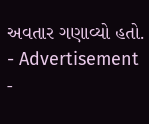અવતાર ગણાવ્યો હતો.
- Advertisement -